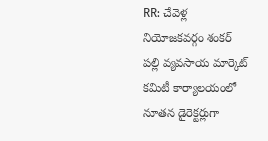RR: చేవెళ్ల నియోజకవర్గం శంకర్ పల్లి వ్యవసాయ మార్కెట్ కమిటీ కార్యాలయంలో నూతన డైరెక్టర్లుగా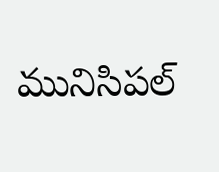మునిసిపల్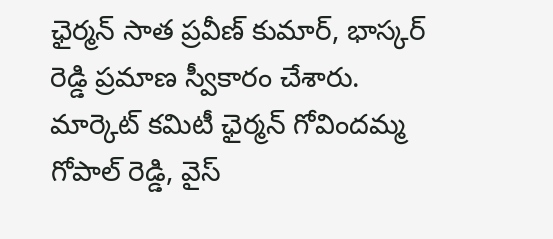ఛైర్మన్ సాత ప్రవీణ్ కుమార్, భాస్కర్ రెడ్డి ప్రమాణ స్వీకారం చేశారు. మార్కెట్ కమిటీ ఛైర్మన్ గోవిందమ్మ గోపాల్ రెడ్డి, వైస్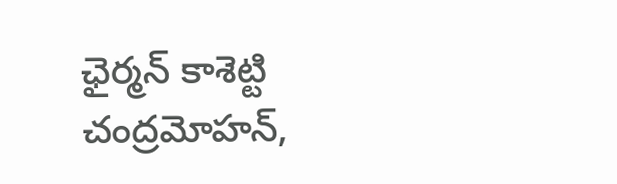ఛైర్మన్ కాశెట్టి చంద్రమోహన్,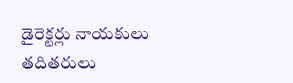డైరెక్టర్లు నాయకులు తదితరులు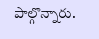పాల్గొన్నారు.